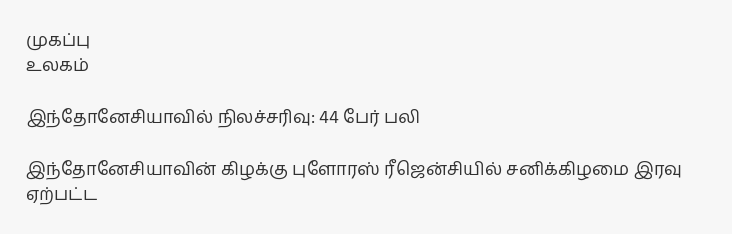முகப்பு
உலகம்

இந்தோனேசியாவில் நிலச்சரிவு: 44 பேர் பலி

இந்தோனேசியாவின் கிழக்கு புளோரஸ் ரீஜென்சியில் சனிக்கிழமை இரவு ஏற்பட்ட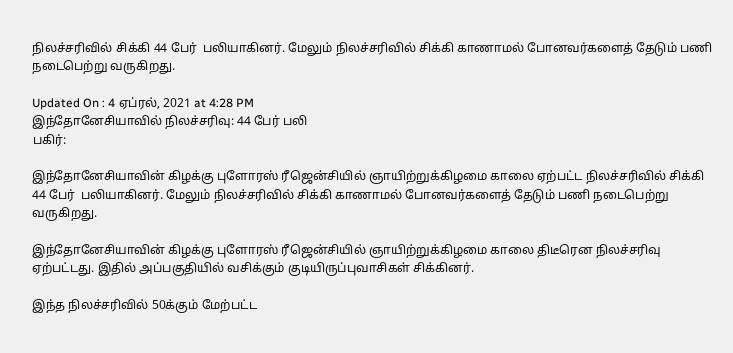நிலச்சரிவில் சிக்கி 44 பேர்  பலியாகினர். மேலும் நிலச்சரிவில் சிக்கி காணாமல் போனவர்களைத் தேடும் பணி நடைபெற்று வருகிறது.

Updated On : 4 ஏப்ரல், 2021 at 4:28 PM
இந்தோனேசியாவில் நிலச்சரிவு: 44 பேர் பலி
பகிர்:

இந்தோனேசியாவின் கிழக்கு புளோரஸ் ரீஜென்சியில் ஞாயிற்றுக்கிழமை காலை ஏற்பட்ட நிலச்சரிவில் சிக்கி 44 பேர்  பலியாகினர். மேலும் நிலச்சரிவில் சிக்கி காணாமல் போனவர்களைத் தேடும் பணி நடைபெற்று வருகிறது.

இந்தோனேசியாவின் கிழக்கு புளோரஸ் ரீஜென்சியில் ஞாயிற்றுக்கிழமை காலை திடீரென நிலச்சரிவு ஏற்பட்டது. இதில் அப்பகுதியில் வசிக்கும் குடியிருப்புவாசிகள் சிக்கினர்.

இந்த நிலச்சரிவில் 50க்கும் மேற்பட்ட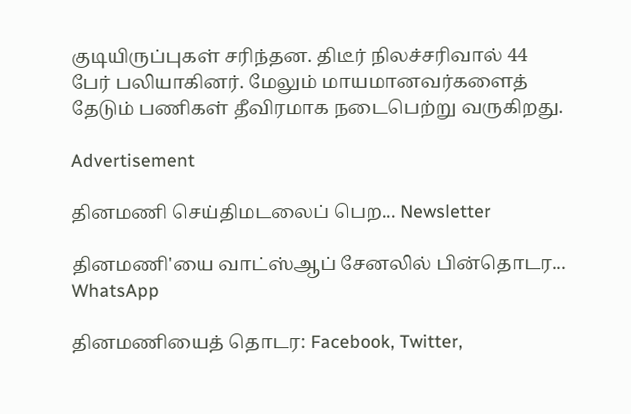குடியிருப்புகள் சரிந்தன. திடீர் நிலச்சரிவால் 44 பேர் பலியாகினர். மேலும் மாயமானவர்களைத் தேடும் பணிகள் தீவிரமாக நடைபெற்று வருகிறது.

Advertisement

தினமணி செய்திமடலைப் பெற... Newsletter

தினமணி'யை வாட்ஸ்ஆப் சேனலில் பின்தொடர... WhatsApp

தினமணியைத் தொடர: Facebook, Twitter,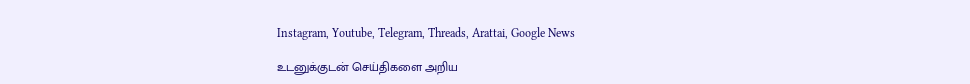Instagram, Youtube, Telegram, Threads, Arattai, Google News

உடனுக்குடன் செய்திகளை அறிய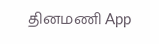தினமணி App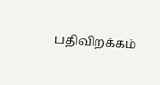பதிவிறக்கம்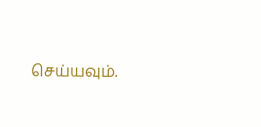செய்யவும்.